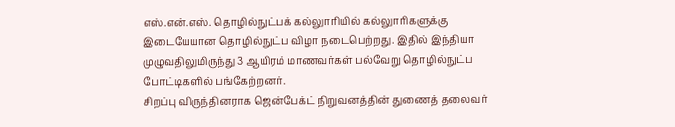எஸ்.என்.எஸ். தொழில்நுட்பக் கல்லுாரியில் கல்லுாரிகளுக்கு இடையேயான தொழில்நுட்ப விழா நடைபெற்றது. இதில் இந்தியா முழுவதிலுமிருந்து 3 ஆயிரம் மாணவர்கள் பல்வேறு தொழில்நுட்ப போட்டிகளில் பங்கேற்றனர்.
சிறப்பு விருந்தினராக ஜென்பேக்ட் நிறுவனத்தின் துணைத் தலைவர்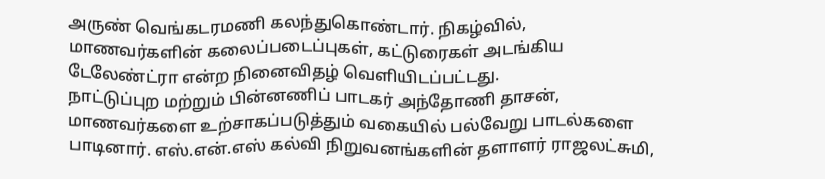அருண் வெங்கடரமணி கலந்துகொண்டார். நிகழ்வில், மாணவர்களின் கலைப்படைப்புகள், கட்டுரைகள் அடங்கிய டேலேண்ட்ரா என்ற நினைவிதழ் வெளியிடப்பட்டது.
நாட்டுப்புற மற்றும் பின்னணிப் பாடகர் அந்தோணி தாசன், மாணவர்களை உற்சாகப்படுத்தும் வகையில் பல்வேறு பாடல்களை பாடினார். எஸ்.என்.எஸ் கல்வி நிறுவனங்களின் தளாளர் ராஜலட்சுமி,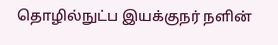தொழில்நுட்ப இயக்குநர் நளின்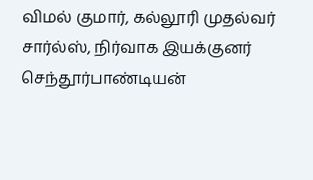விமல் குமார், கல்லூரி முதல்வர் சார்ல்ஸ், நிர்வாக இயக்குனர் செந்தூர்பாண்டியன்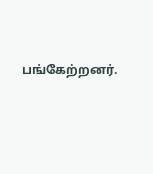பங்கேற்றனர்.